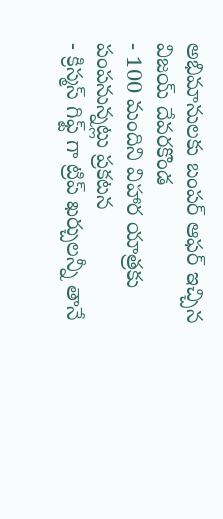అభిమానులకు బంపర్ ఆఫర్ ఇచ్చిన విజయ్ దేవరకొండ
- 100 మందిని విహార యాత్రకు పంపనున్నట్లు ప్రకటన
- క్రిస్మస్ గిఫ్ట్ గా ట్రిప్ ఖర్చులన్నీ తానే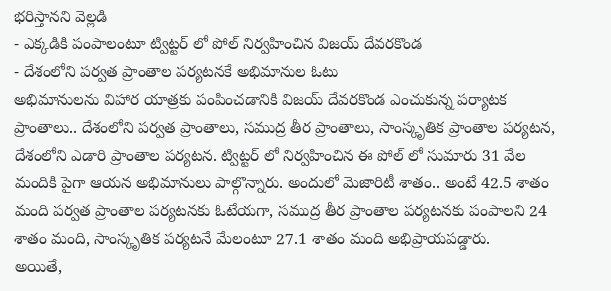భరిస్తానని వెల్లడి
- ఎక్కడికి పంపాలంటూ ట్విట్టర్ లో పోల్ నిర్వహించిన విజయ్ దేవరకొండ
- దేశంలోని పర్వత ప్రాంతాల పర్యటనకే అభిమానుల ఓటు
అభిమానులను విహార యాత్రకు పంపించడానికి విజయ్ దేవరకొండ ఎంచుకున్న పర్యాటక ప్రాంతాలు.. దేశంలోని పర్వత ప్రాంతాలు, సముద్ర తీర ప్రాంతాలు, సాంస్కృతిక ప్రాంతాల పర్యటన, దేశంలోని ఎడారి ప్రాంతాల పర్యటన. ట్విట్టర్ లో నిర్వహించిన ఈ పోల్ లో సుమారు 31 వేల మందికి పైగా ఆయన అభిమానులు పాల్గొన్నారు. అందులో మెజారిటీ శాతం.. అంటే 42.5 శాతం మంది పర్వత ప్రాంతాల పర్యటనకు ఓటేయగా, సముద్ర తీర ప్రాంతాల పర్యటనకు పంపాలని 24 శాతం మంది, సాంస్కృతిక పర్యటనే మేలంటూ 27.1 శాతం మంది అభిప్రాయపడ్డారు.
అయితే,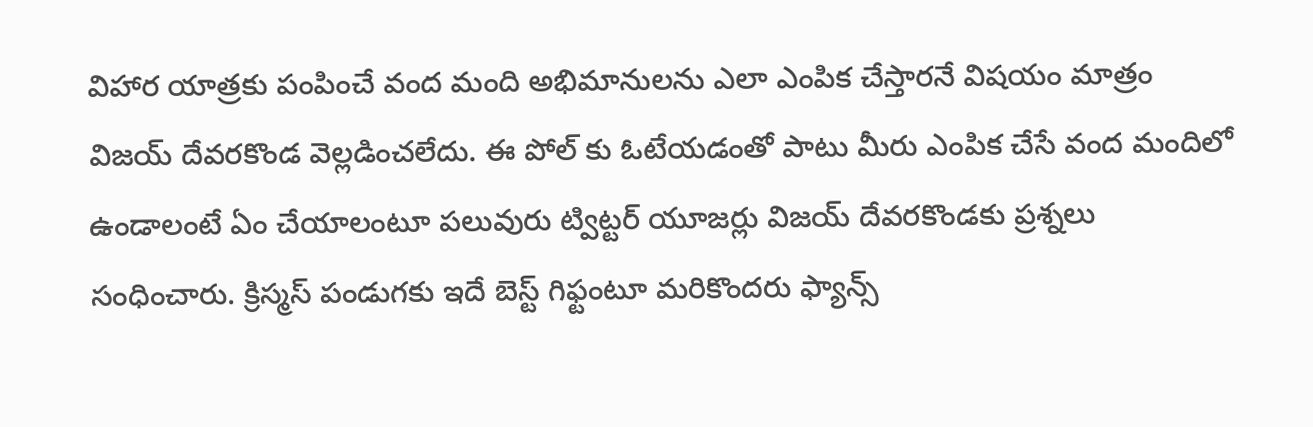విహార యాత్రకు పంపించే వంద మంది అభిమానులను ఎలా ఎంపిక చేస్తారనే విషయం మాత్రం విజయ్ దేవరకొండ వెల్లడించలేదు. ఈ పోల్ కు ఓటేయడంతో పాటు మీరు ఎంపిక చేసే వంద మందిలో ఉండాలంటే ఏం చేయాలంటూ పలువురు ట్విట్టర్ యూజర్లు విజయ్ దేవరకొండకు ప్రశ్నలు సంధించారు. క్రిస్మస్ పండుగకు ఇదే బెస్ట్ గిఫ్టంటూ మరికొందరు ఫ్యాన్స్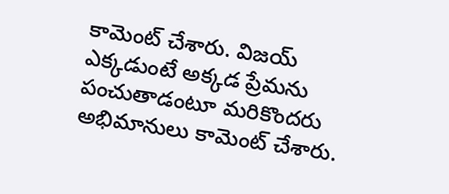కామెంట్ చేశారు. విజయ్ ఎక్కడుంటే అక్కడ ప్రేమను పంచుతాడంటూ మరికొందరు అభిమానులు కామెంట్ చేశారు.